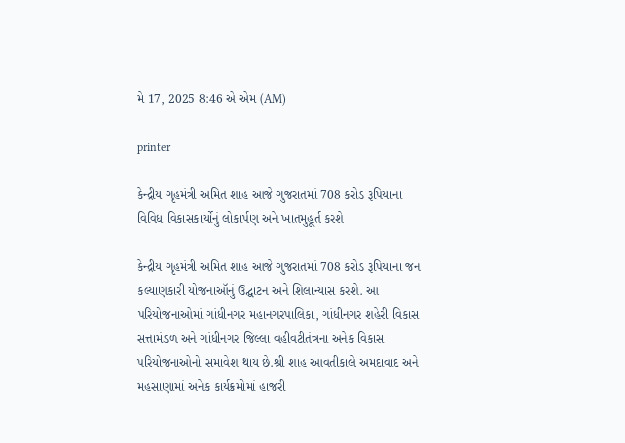મે 17, 2025 8:46 એ એમ (AM)

printer

કેન્દ્રીય ગૃહમંત્રી અમિત શાહ આજે ગુજરાતમાં 708 કરોડ રૂપિયાના વિવિધ વિકાસકાર્યોનું લોકાર્પણ અને ખાતમુહૂર્ત કરશે

કેન્દ્રીય ગૃહમંત્રી અમિત શાહ આજે ગુજરાતમાં 708 કરોડ રૂપિયાના જન કલ્યાણકારી યોજનાઑનું ઉદ્ઘાટન અને શિલાન્યાસ કરશે. આ પરિયોજનાઓમાં ગાંધીનગર મહાનગરપાલિકા, ગાંધીનગર શહેરી વિકાસ સત્તામંડળ અને ગાંધીનગર જિલ્લા વહીવટીતંત્રના અનેક વિકાસ પરિયોજનાઓનો સમાવેશ થાય છે.શ્રી શાહ આવતીકાલે અમદાવાદ અને મહસાણામાં અનેક કાર્યક્રમોમાં હાજરી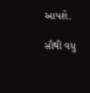આપશે.

સૌથી વધુ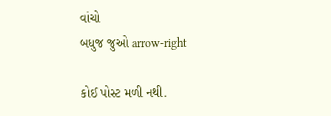વાંચો
બધુજ જુઓ arrow-right

કોઈ પોસ્ટ મળી નથી.